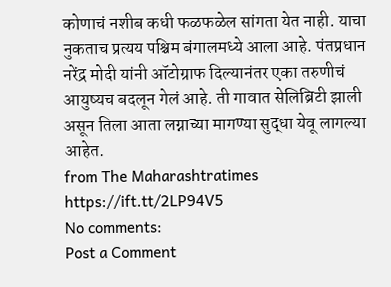कोणाचं नशीब कधी फळफळेल सांगता येत नाही. याचा नुकताच प्रत्यय पश्चिम बंगालमध्ये आला आहे. पंतप्रधान नरेंद्र मोदी यांनी ऑटोग्राफ दिल्यानंतर एका तरुणीचं आयुष्यच बदलून गेलं आहे. ती गावात सेलिब्रिटी झाली असून तिला आता लग्नाच्या मागण्या सुद्धा येवू लागल्या आहेत.
from The Maharashtratimes https://ift.tt/2LP94V5
No comments:
Post a Comment